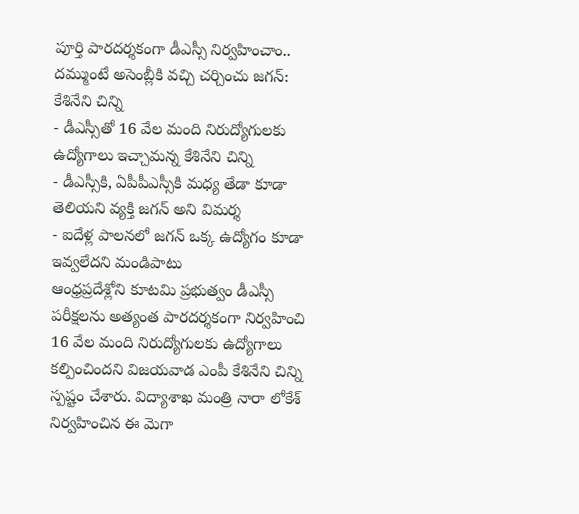పూర్తి పారదర్శకంగా డీఎస్సీ నిర్వహించాం.. దమ్ముంటే అసెంబ్లీకి వచ్చి చర్చించు జగన్: కేశినేని చిన్ని
- డీఎస్సీతో 16 వేల మంది నిరుద్యోగులకు ఉద్యోగాలు ఇచ్చామన్న కేశినేని చిన్ని
- డీఎస్సీకి, ఏపీపీఎస్సీకి మధ్య తేడా కూడా తెలియని వ్యక్తి జగన్ అని విమర్శ
- ఐదేళ్ల పాలనలో జగన్ ఒక్క ఉద్యోగం కూడా ఇవ్వలేదని మండిపాటు
ఆంధ్రప్రదేశ్లోని కూటమి ప్రభుత్వం డీఎస్సీ పరీక్షలను అత్యంత పారదర్శకంగా నిర్వహించి 16 వేల మంది నిరుద్యోగులకు ఉద్యోగాలు కల్పించిందని విజయవాడ ఎంపీ కేశినేని చిన్ని స్పష్టం చేశారు. విద్యాశాఖ మంత్రి నారా లోకేశ్ నిర్వహించిన ఈ మెగా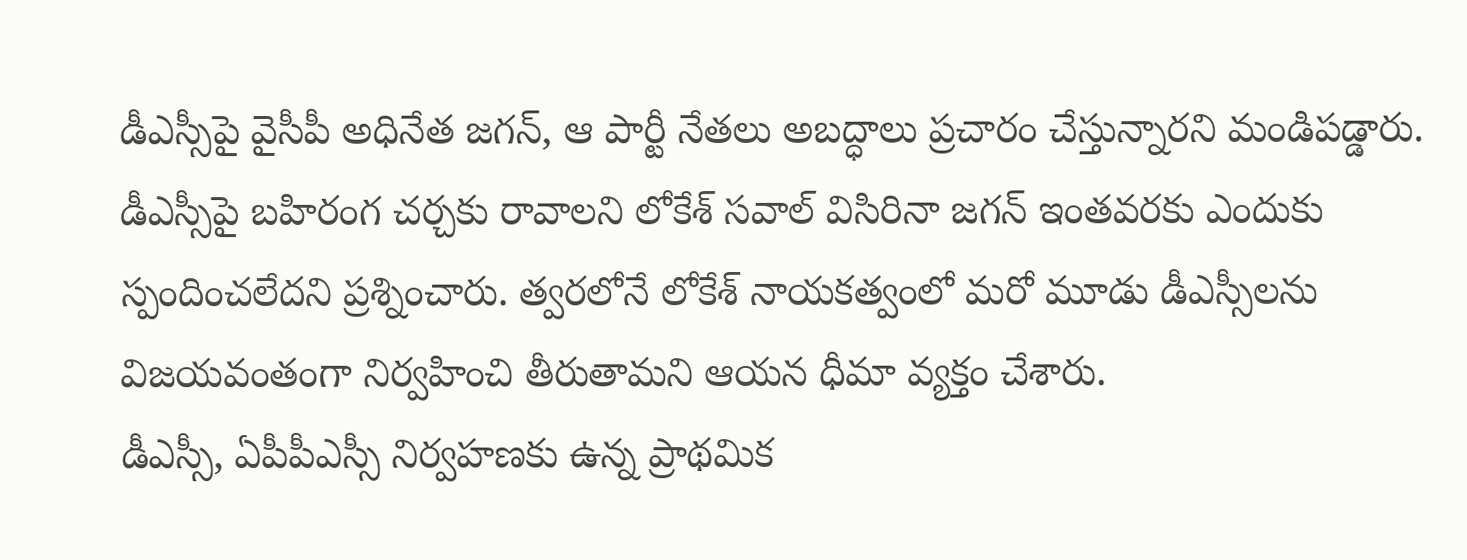డీఎస్సీపై వైసీపీ అధినేత జగన్, ఆ పార్టీ నేతలు అబద్ధాలు ప్రచారం చేస్తున్నారని మండిపడ్డారు. డీఎస్సీపై బహిరంగ చర్చకు రావాలని లోకేశ్ సవాల్ విసిరినా జగన్ ఇంతవరకు ఎందుకు స్పందించలేదని ప్రశ్నించారు. త్వరలోనే లోకేశ్ నాయకత్వంలో మరో మూడు డీఎస్సీలను విజయవంతంగా నిర్వహించి తీరుతామని ఆయన ధీమా వ్యక్తం చేశారు.
డీఎస్సీ, ఏపీపీఎస్సీ నిర్వహణకు ఉన్న ప్రాథమిక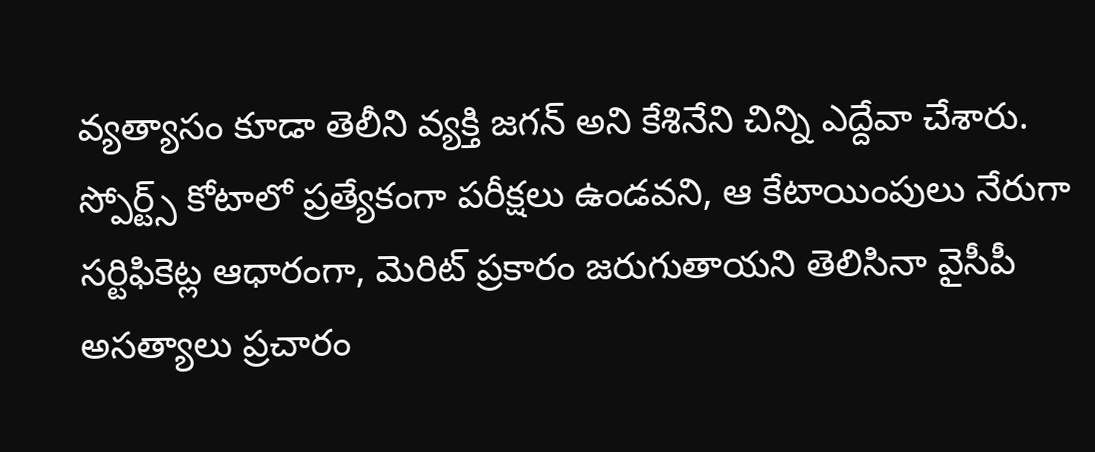వ్యత్యాసం కూడా తెలీని వ్యక్తి జగన్ అని కేశినేని చిన్ని ఎద్దేవా చేశారు. స్పోర్ట్స్ కోటాలో ప్రత్యేకంగా పరీక్షలు ఉండవని, ఆ కేటాయింపులు నేరుగా సర్టిఫికెట్ల ఆధారంగా, మెరిట్ ప్రకారం జరుగుతాయని తెలిసినా వైసీపీ అసత్యాలు ప్రచారం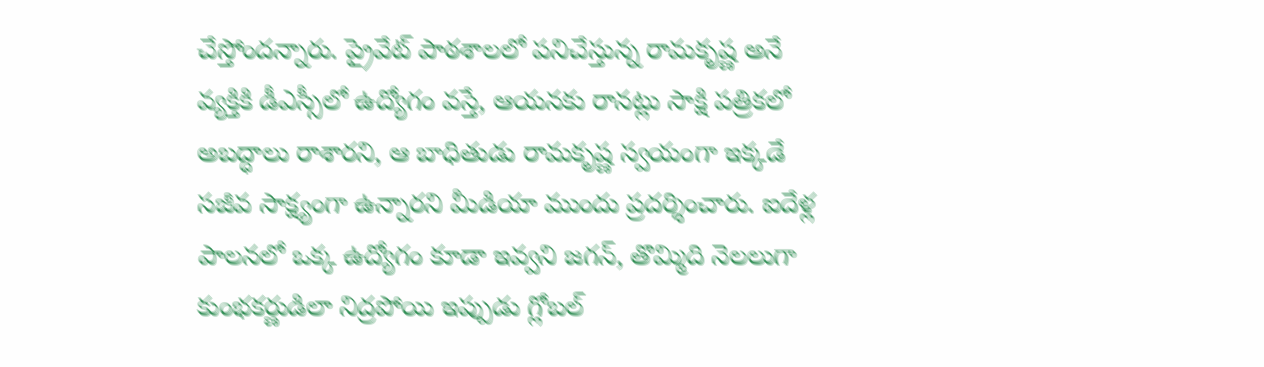చేస్తోందన్నారు. ప్రైవేట్ పాఠశాలలో పనిచేస్తున్న రామకృష్ణ అనే వ్యక్తికి డీఎస్సీలో ఉద్యోగం వస్తే, ఆయనకు రానట్లు సాక్షి పత్రికలో అబద్ధాలు రాశారని, ఆ బాధితుడు రామకృష్ణ స్వయంగా ఇక్కడే సజీవ సాక్ష్యంగా ఉన్నారని మీడియా ముందు ప్రదర్శించారు. ఐదేళ్ల పాలనలో ఒక్క ఉద్యోగం కూడా ఇవ్వని జగన్, తొమ్మిది నెలలుగా కుంభకర్ణుడిలా నిద్రపోయి ఇప్పుడు గ్లోబల్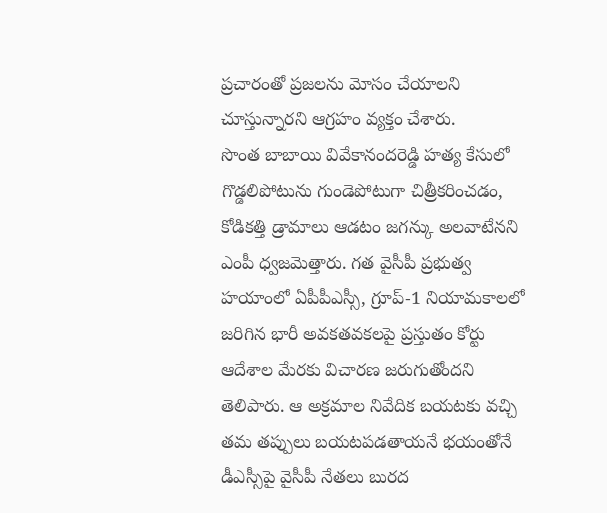ప్రచారంతో ప్రజలను మోసం చేయాలని చూస్తున్నారని ఆగ్రహం వ్యక్తం చేశారు.
సొంత బాబాయి వివేకానందరెడ్డి హత్య కేసులో గొడ్డలిపోటును గుండెపోటుగా చిత్రీకరించడం, కోడికత్తి డ్రామాలు ఆడటం జగన్కు అలవాటేనని ఎంపీ ధ్వజమెత్తారు. గత వైసీపీ ప్రభుత్వ హయాంలో ఏపీపీఎస్సీ, గ్రూప్-1 నియామకాలలో జరిగిన భారీ అవకతవకలపై ప్రస్తుతం కోర్టు ఆదేశాల మేరకు విచారణ జరుగుతోందని తెలిపారు. ఆ అక్రమాల నివేదిక బయటకు వచ్చి తమ తప్పులు బయటపడతాయనే భయంతోనే డీఎస్సీపై వైసీపీ నేతలు బురద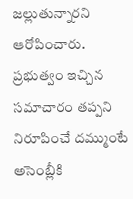జల్లుతున్నారని ఆరోపించారు. ప్రభుత్వం ఇచ్చిన సమాచారం తప్పని నిరూపించే దమ్ముంటే అసెంబ్లీకి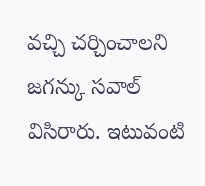వచ్చి చర్చించాలని జగన్కు సవాల్ విసిరారు. ఇటువంటి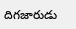దిగజారుడు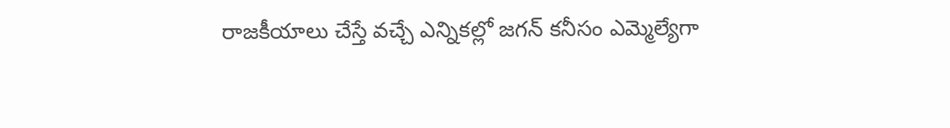రాజకీయాలు చేస్తే వచ్చే ఎన్నికల్లో జగన్ కనీసం ఎమ్మెల్యేగా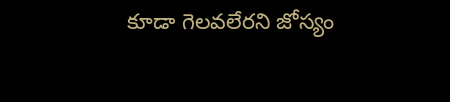కూడా గెలవలేరని జోస్యం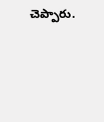చెప్పారు.